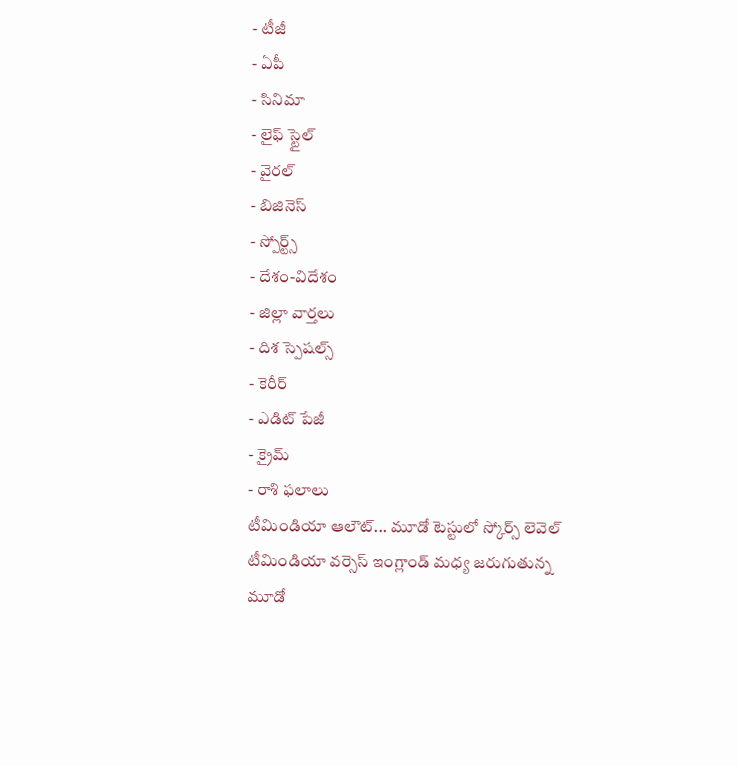- టీజీ
- ఏపీ
- సినిమా
- లైఫ్ స్టైల్
- వైరల్
- బిజినెస్
- స్పోర్ట్స్
- దేశం-విదేశం
- జిల్లా వార్తలు
- దిశ స్పెషల్స్
- కెరీర్
- ఎడిట్ పేజీ
- క్రైమ్
- రాశి ఫలాలు
టీమిండియా ఆలౌట్... మూడో టెస్టులో స్కోర్స్ లెవెల్
టీమిండియా వర్సెస్ ఇంగ్లాండ్ మధ్య జరుగుతున్న మూడో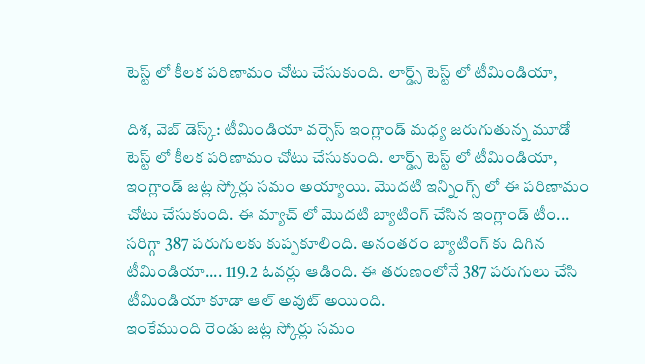టెస్ట్ లో కీలక పరిణామం చోటు చేసుకుంది. లార్డ్స్ టెస్ట్ లో టీమిండియా,

దిశ, వెబ్ డెస్క్: టీమిండియా వర్సెస్ ఇంగ్లాండ్ మధ్య జరుగుతున్న మూడో టెస్ట్ లో కీలక పరిణామం చోటు చేసుకుంది. లార్డ్స్ టెస్ట్ లో టీమిండియా, ఇంగ్లాండ్ జట్ల స్కోర్లు సమం అయ్యాయి. మొదటి ఇన్నింగ్స్ లో ఈ పరిణామం చోటు చేసుకుంది. ఈ మ్యాచ్ లో మొదటి బ్యాటింగ్ చేసిన ఇంగ్లాండ్ టీం... సరిగ్గా 387 పరుగులకు కుప్పకూలింది. అనంతరం బ్యాటింగ్ కు దిగిన టీమిండియా.... 119.2 ఓవర్లు ఆడింది. ఈ తరుణంలోనే 387 పరుగులు చేసి టీమిండియా కూడా ఆల్ అవుట్ అయింది.
ఇంకేముంది రెండు జట్ల స్కోర్లు సమం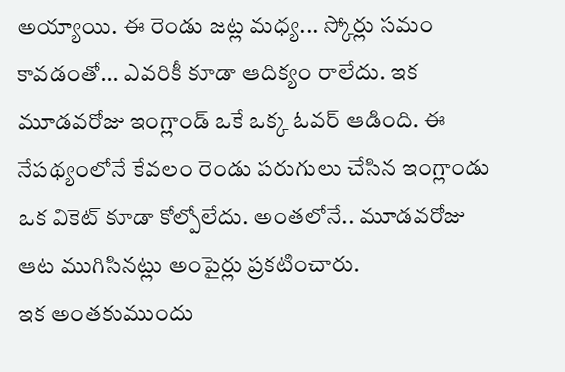అయ్యాయి. ఈ రెండు జట్ల మధ్య... స్కోర్లు సమం కావడంతో... ఎవరికీ కూడా ఆదిక్యం రాలేదు. ఇక మూడవరోజు ఇంగ్లాండ్ ఒకే ఒక్క ఓవర్ ఆడింది. ఈ నేపథ్యంలోనే కేవలం రెండు పరుగులు చేసిన ఇంగ్లాండు ఒక వికెట్ కూడా కోల్పోలేదు. అంతలోనే.. మూడవరోజు ఆట ముగిసినట్లు అంపైర్లు ప్రకటించారు.
ఇక అంతకుముందు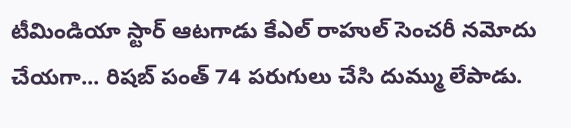టీమిండియా స్టార్ ఆటగాడు కేఎల్ రాహుల్ సెంచరీ నమోదు చేయగా... రిషబ్ పంత్ 74 పరుగులు చేసి దుమ్ము లేపాడు.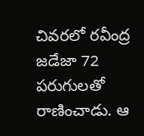చివరలో రవీంద్ర జడేజా 72 పరుగులతో రాణించాడు. ఆ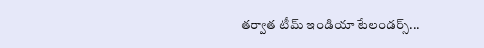తర్వాత టీమ్ ఇండియా టేలండర్స్...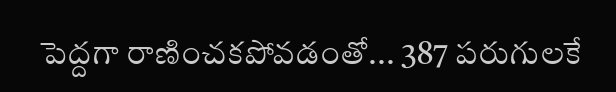పెద్దగా రాణించకపోవడంతో... 387 పరుగులకే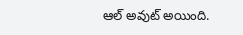ఆల్ అవుట్ అయింది.